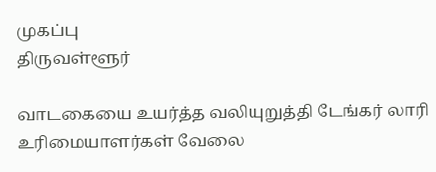முகப்பு
திருவள்ளூர்

வாடகையை உயர்த்த வலியுறுத்தி டேங்கர் லாரி உரிமையாளர்கள் வேலை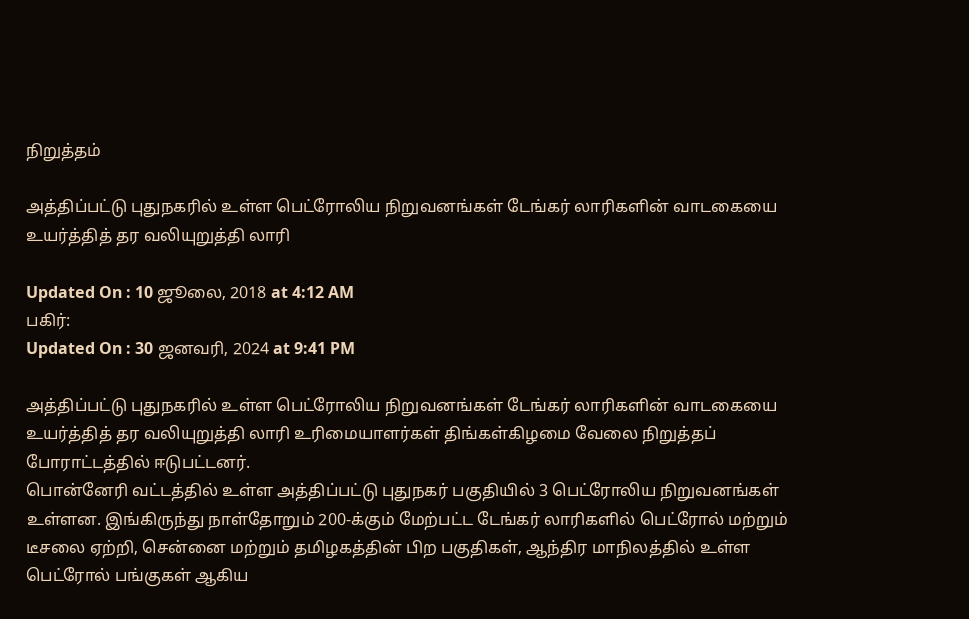நிறுத்தம்

அத்திப்பட்டு புதுநகரில் உள்ள பெட்ரோலிய நிறுவனங்கள் டேங்கர் லாரிகளின் வாடகையை உயர்த்தித் தர வலியுறுத்தி லாரி

Updated On : 10 ஜூலை, 2018 at 4:12 AM
பகிர்:
Updated On : 30 ஜனவரி, 2024 at 9:41 PM

அத்திப்பட்டு புதுநகரில் உள்ள பெட்ரோலிய நிறுவனங்கள் டேங்கர் லாரிகளின் வாடகையை உயர்த்தித் தர வலியுறுத்தி லாரி உரிமையாளர்கள் திங்கள்கிழமை வேலை நிறுத்தப் போராட்டத்தில் ஈடுபட்டனர்.
பொன்னேரி வட்டத்தில் உள்ள அத்திப்பட்டு புதுநகர் பகுதியில் 3 பெட்ரோலிய நிறுவனங்கள் உள்ளன. இங்கிருந்து நாள்தோறும் 200-க்கும் மேற்பட்ட டேங்கர் லாரிகளில் பெட்ரோல் மற்றும் டீசலை ஏற்றி, சென்னை மற்றும் தமிழகத்தின் பிற பகுதிகள், ஆந்திர மாநிலத்தில் உள்ள பெட்ரோல் பங்குகள் ஆகிய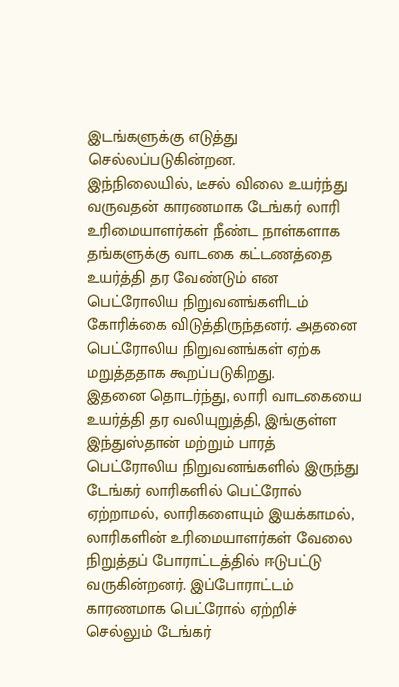இடங்களுக்கு எடுத்து செல்லப்படுகின்றன.
இந்நிலையில், டீசல் விலை உயர்ந்து வருவதன் காரணமாக டேங்கர் லாரி உரிமையாளர்கள் நீண்ட நாள்களாக தங்களுக்கு வாடகை கட்டணத்தை உயர்த்தி தர வேண்டும் என பெட்ரோலிய நிறுவனங்களிடம் கோரிக்கை விடுத்திருந்தனர். அதனை பெட்ரோலிய நிறுவனங்கள் ஏற்க மறுத்ததாக கூறப்படுகிறது.
இதனை தொடர்ந்து, லாரி வாடகையை உயர்த்தி தர வலியுறுத்தி, இங்குள்ள இந்துஸ்தான் மற்றும் பாரத் பெட்ரோலிய நிறுவனங்களில் இருந்து டேங்கர் லாரிகளில் பெட்ரோல் ஏற்றாமல், லாரிகளையும் இயக்காமல், லாரிகளின் உரிமையாளர்கள் வேலை நிறுத்தப் போராட்டத்தில் ஈடுபட்டு வருகின்றனர். இப்போராட்டம் காரணமாக பெட்ரோல் ஏற்றிச் செல்லும் டேங்கர்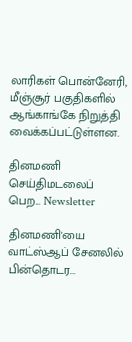லாரிகள் பொன்னேரி, மீஞ்சூர் பகுதிகளில் ஆங்காங்கே நிறுத்தி வைக்கப்பட்டுள்ளன.

தினமணி செய்திமடலைப் பெற... Newsletter

தினமணி'யை வாட்ஸ்ஆப் சேனலில் பின்தொடர...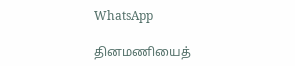WhatsApp

தினமணியைத்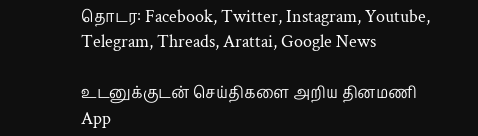தொடர: Facebook, Twitter, Instagram, Youtube, Telegram, Threads, Arattai, Google News

உடனுக்குடன் செய்திகளை அறிய தினமணி App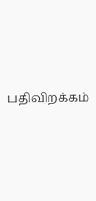பதிவிறக்கம்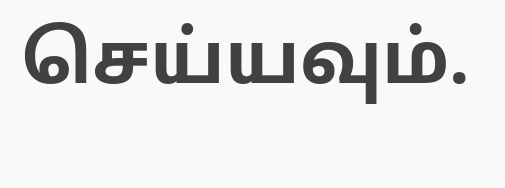செய்யவும்.